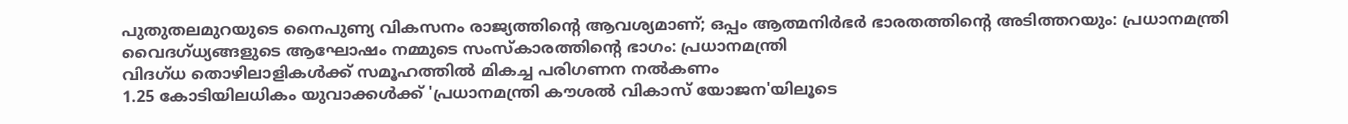പുതുതലമുറയുടെ നൈപുണ്യ വികസനം രാജ്യത്തിന്റെ ആവശ്യമാണ്; ഒപ്പം ആത്മനിര്‍ഭര്‍ ഭാരതത്തിന്റെ അടിത്തറയും: പ്രധാനമന്ത്രി
വൈദഗ്ധ്യങ്ങളുടെ ആഘോഷം നമ്മുടെ സംസ്‌കാരത്തിന്റെ ഭാഗം: പ്രധാനമന്ത്രി
വിദഗ്ധ തൊഴിലാളികള്‍ക്ക് സമൂഹത്തില്‍ മികച്ച പരിഗണന നല്‍കണം
1.25 കോടിയിലധികം യുവാക്കള്‍ക്ക് 'പ്രധാനമന്ത്രി കൗശല്‍ വികാസ് യോജന'യിലൂടെ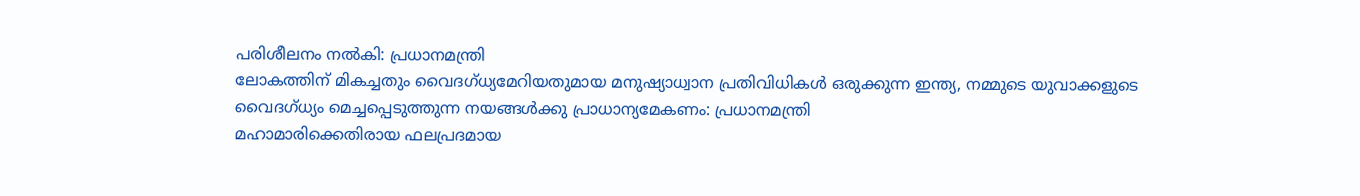പരിശീലനം നല്‍കി: പ്രധാനമന്ത്രി
ലോകത്തിന് മികച്ചതും വൈദഗ്ധ്യമേറിയതുമായ മനുഷ്യാധ്വാന പ്രതിവിധികള്‍ ഒരുക്കുന്ന ഇന്ത്യ, നമ്മുടെ യുവാക്കളുടെ വൈദഗ്ധ്യം മെച്ചപ്പെടുത്തുന്ന നയങ്ങള്‍ക്കു പ്രാധാന്യമേകണം: പ്രധാനമന്ത്രി
മഹാമാരിക്കെതിരായ ഫലപ്രദമായ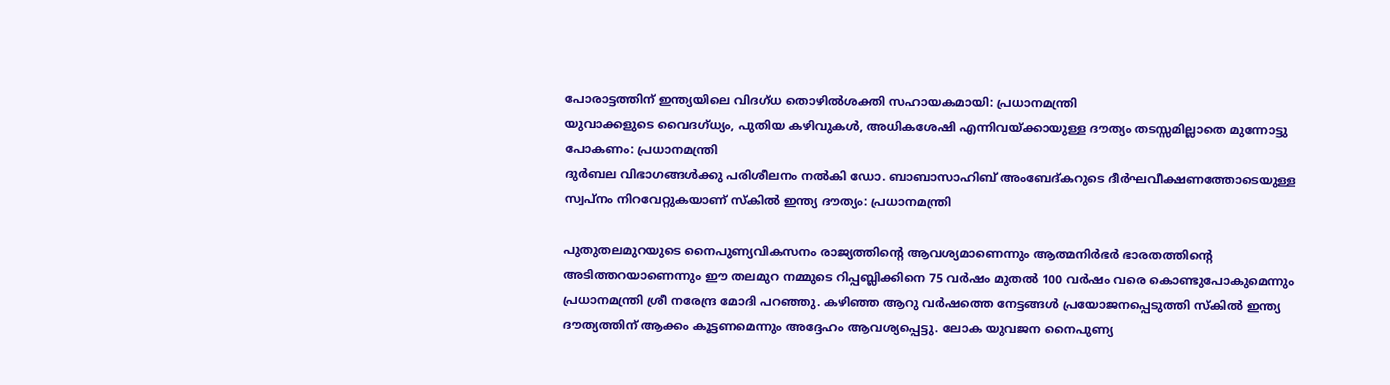പോരാട്ടത്തിന് ഇന്ത്യയിലെ വിദഗ്ധ തൊഴില്‍ശക്തി സഹായകമായി: പ്രധാനമന്ത്രി
യുവാക്കളുടെ വൈദഗ്ധ്യം, പുതിയ കഴിവുകള്‍, അധികശേഷി എന്നിവയ്ക്കായുള്ള ദൗത്യം തടസ്സമില്ലാതെ മുന്നോട്ടു പോകണം: പ്രധാനമന്ത്രി
ദുര്‍ബല വിഭാഗങ്ങള്‍ക്കു പരിശീലനം നല്‍കി ഡോ. ബാബാസാഹിബ് അംബേദ്കറുടെ ദീര്‍ഘവീക്ഷണത്തോടെയുള്ള സ്വപ്നം നിറവേറ്റുകയാണ് സ്‌കില്‍ ഇന്ത്യ ദൗത്യം: പ്രധാനമന്ത്രി

പുതുതലമുറയുടെ നൈപുണ്യവികസനം രാജ്യത്തിന്റെ ആവശ്യമാണെന്നും ആത്മനിര്‍ഭര്‍ ഭാരതത്തിന്റെ അടിത്തറയാണെന്നും ഈ തലമുറ നമ്മുടെ റിപ്പബ്ലിക്കിനെ 75 വര്‍ഷം മുതല്‍ 100 വര്‍ഷം വരെ കൊണ്ടുപോകുമെന്നും പ്രധാനമന്ത്രി ശ്രീ നരേന്ദ്ര മോദി പറഞ്ഞു. കഴിഞ്ഞ ആറു വര്‍ഷത്തെ നേട്ടങ്ങള്‍ പ്രയോജനപ്പെടുത്തി സ്‌കില്‍ ഇന്ത്യ ദൗത്യത്തിന് ആക്കം കൂട്ടണമെന്നും അദ്ദേഹം ആവശ്യപ്പെട്ടു. ലോക യുവജന നൈപുണ്യ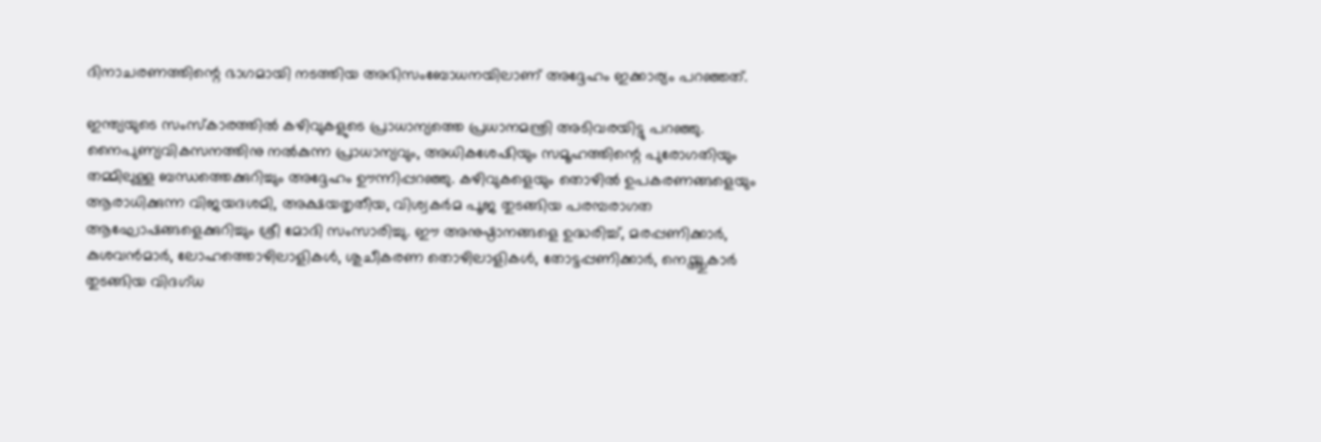ദിനാചരണത്തിന്റെ ഭാഗമായി നടത്തിയ അഭിസംബോധനയിലാണ് അദ്ദേഹം ഇക്കാര്യം പറഞ്ഞത്.

ഇന്ത്യയുടെ സംസ്‌കാരത്തില്‍ കഴിവുകളുടെ പ്രാധാന്യത്തെ പ്രധാനമന്ത്രി അടിവരയിട്ടു പറഞ്ഞു. നൈപുണ്യവികസനത്തിനു നല്‍കുന്ന പ്രാധാന്യവും, അധികശേഷിയും സമൂഹത്തിന്റെ പുരോഗതിയും തമ്മിലുള്ള ബന്ധത്തെക്കുറിച്ചും അദ്ദേഹം ഊന്നിപ്പറഞ്ഞു. കഴിവുകളെയും തൊഴില്‍ ഉപകരണങ്ങളെയും ആരാധിക്കുന്ന വിജയദശമി, അക്ഷയതൃതീയ, വിശ്വകര്‍മ പൂജ തുടങ്ങിയ പരമ്പരാഗത ആഘോഷങ്ങളെക്കുറിച്ചും ശ്രീ മോദി സംസാരിച്ചു. ഈ അനുഷ്ഠാനങ്ങളെ ഉദ്ധരിച്ച്, മരപ്പണിക്കാര്‍, കുശവന്‍മാര്‍, ലോഹത്തൊഴിലാളികള്‍, ശുചീകരണ തൊഴിലാളികള്‍, തോട്ടപ്പണിക്കാര്‍, നെയ്ത്തുകാര്‍ തുടങ്ങിയ വിദഗ്ധ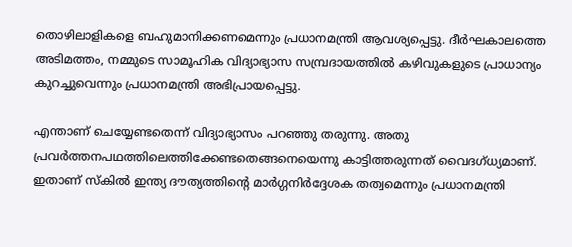തൊഴിലാളികളെ ബഹുമാനിക്കണമെന്നും പ്രധാനമന്ത്രി ആവശ്യപ്പെട്ടു. ദീര്‍ഘകാലത്തെ അടിമത്തം, നമ്മുടെ സാമൂഹിക വിദ്യാഭ്യാസ സമ്പ്രദായത്തില്‍ കഴിവുകളുടെ പ്രാധാന്യം കുറച്ചുവെന്നും പ്രധാനമന്ത്രി അഭിപ്രായപ്പെട്ടു.

എന്താണ് ചെയ്യേണ്ടതെന്ന് വിദ്യാഭ്യാസം പറഞ്ഞു തരുന്നു. അതു പ്രവര്‍ത്തനപഥത്തിലെത്തിക്കേണ്ടതെങ്ങനെയെന്നു കാട്ടിത്തരുന്നത് വൈദഗ്ധ്യമാണ്. ഇതാണ് സ്‌കില്‍ ഇന്ത്യ ദൗത്യത്തിന്റെ മാര്‍ഗ്ഗനിര്‍ദ്ദേശക തത്വമെന്നും പ്രധാനമന്ത്രി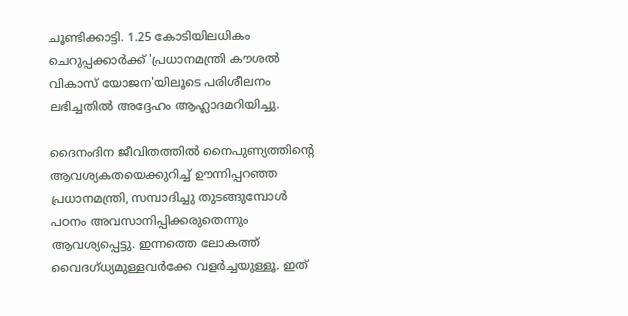ചൂണ്ടിക്കാട്ടി. 1.25 കോടിയിലധികം ചെറുപ്പക്കാര്‍ക്ക് 'പ്രധാനമന്ത്രി കൗശല്‍ വികാസ് യോജന'യിലൂടെ പരിശീലനം ലഭിച്ചതില്‍ അദ്ദേഹം ആഹ്ലാദമറിയിച്ചു.

ദൈനംദിന ജീവിതത്തില്‍ നൈപുണ്യത്തിന്റെ ആവശ്യകതയെക്കുറിച്ച് ഊന്നിപ്പറഞ്ഞ പ്രധാനമന്ത്രി, സമ്പാദിച്ചു തുടങ്ങുമ്പോള്‍ പഠനം അവസാനിപ്പിക്കരുതെന്നും ആവശ്യപ്പെട്ടു. ഇന്നത്തെ ലോകത്ത് വൈദഗ്ധ്യമുള്ളവര്‍ക്കേ വളര്‍ച്ചയുള്ളൂ. ഇത്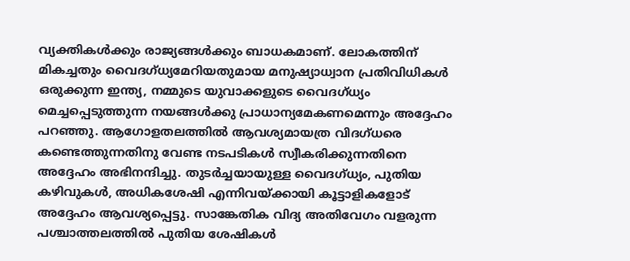വ്യക്തികള്‍ക്കും രാജ്യങ്ങള്‍ക്കും ബാധകമാണ്. ലോകത്തിന് മികച്ചതും വൈദഗ്ധ്യമേറിയതുമായ മനുഷ്യാധ്വാന പ്രതിവിധികള്‍ ഒരുക്കുന്ന ഇന്ത്യ, നമ്മുടെ യുവാക്കളുടെ വൈദഗ്ധ്യം മെച്ചപ്പെടുത്തുന്ന നയങ്ങള്‍ക്കു പ്രാധാന്യമേകണമെന്നും അദ്ദേഹം പറഞ്ഞു. ആഗോളതലത്തില്‍ ആവശ്യമായത്ര വിദഗ്ധരെ കണ്ടെത്തുന്നതിനു വേണ്ട നടപടികള്‍ സ്വീകരിക്കുന്നതിനെ അദ്ദേഹം അഭിനന്ദിച്ചു. തുടര്‍ച്ചയായുള്ള വൈദഗ്ധ്യം, പുതിയ കഴിവുകള്‍, അധികശേഷി എന്നിവയ്ക്കായി കൂട്ടാളികളോട് അദ്ദേഹം ആവശ്യപ്പെട്ടു. സാങ്കേതിക വിദ്യ അതിവേഗം വളരുന്ന പശ്ചാത്തലത്തില്‍ പുതിയ ശേഷികള്‍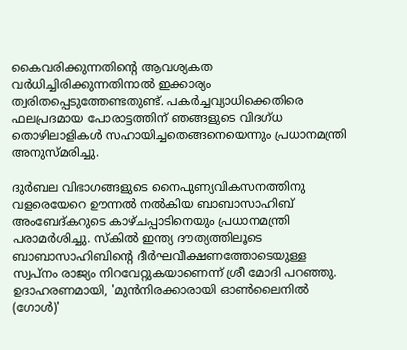കൈവരിക്കുന്നതിന്റെ ആവശ്യകത വര്‍ധിച്ചിരിക്കുന്നതിനാല്‍ ഇക്കാര്യം ത്വരിതപ്പെടുത്തേണ്ടതുണ്ട്. പകര്‍ച്ചവ്യാധിക്കെതിരെ ഫലപ്രദമായ പോരാട്ടത്തിന് ഞങ്ങളുടെ വിദഗ്ധ തൊഴിലാളികള്‍ സഹായിച്ചതെങ്ങനെയെന്നും പ്രധാനമന്ത്രി അനുസ്മരിച്ചു.

ദുര്‍ബല വിഭാഗങ്ങളുടെ നൈപുണ്യവികസനത്തിനു വളരെയേറെ ഊന്നല്‍ നല്‍കിയ ബാബാസാഹിബ് അംബേദ്കറുടെ കാഴ്ചപ്പാടിനെയും പ്രധാനമന്ത്രി പരാമര്‍ശിച്ചു. സ്‌കില്‍ ഇന്ത്യ ദൗത്യത്തിലൂടെ ബാബാസാഹിബിന്റെ ദീര്‍ഘവീക്ഷണത്തോടെയുള്ള സ്വപ്നം രാജ്യം നിറവേറ്റുകയാണെന്ന് ശ്രീ മോദി പറഞ്ഞു. ഉദാഹരണമായി, 'മുന്‍നിരക്കാരായി ഓണ്‍ലൈനില്‍ (ഗോള്‍)'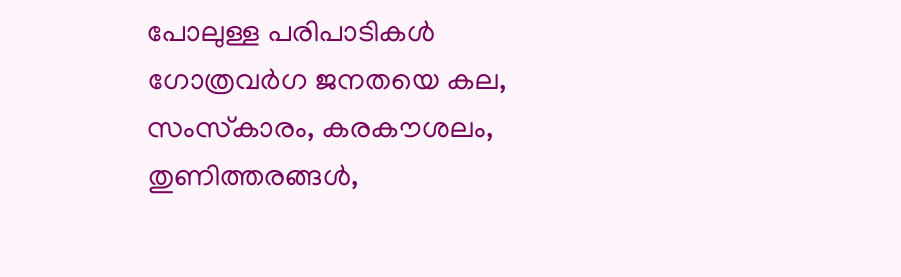പോലുള്ള പരിപാടികള്‍ ഗോത്രവര്‍ഗ ജനതയെ കല, സംസ്‌കാരം, കരകൗശലം, തുണിത്തരങ്ങള്‍,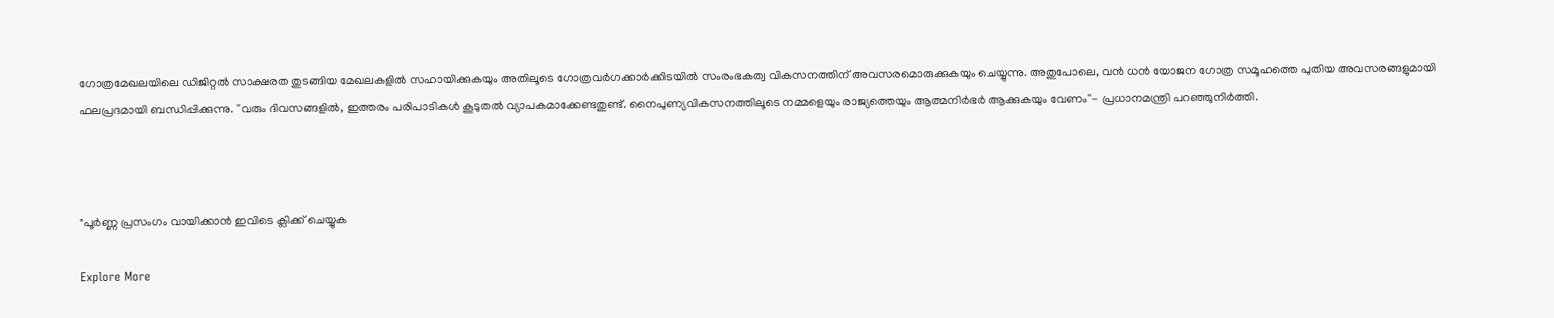ഗോത്രമേഖലയിലെ ഡിജിറ്റല്‍ സാക്ഷരത തുടങ്ങിയ മേഖലകളില്‍ സഹായിക്കുകയും അതിലൂടെ ഗോത്രവര്‍ഗക്കാര്‍ക്കിടയില്‍ സംരംഭകത്വ വികസനത്തിന് അവസരമൊരുക്കുകയും ചെയ്യുന്നു. അതുപോലെ, വന്‍ ധന്‍ യോജന ഗോത്ര സമൂഹത്തെ പുതിയ അവസരങ്ങളുമായി ഫലപ്രദമായി ബന്ധിപ്പിക്കുന്നു. ''വരും ദിവസങ്ങളില്‍, ഇത്തരം പരിപാടികള്‍ കൂടുതല്‍ വ്യാപകമാക്കേണ്ടതുണ്ട്. നൈപുണ്യവികസനത്തിലൂടെ നമ്മളെയും രാജ്യത്തെയും ആത്മനിര്‍ഭര്‍ ആക്കുകയും വേണം''- പ്രധാനമന്ത്രി പറഞ്ഞുനിര്‍ത്തി.



"പൂർണ്ണ പ്രസംഗം വായിക്കാൻ ഇവിടെ ക്ലിക്ക് ചെയ്യുക

Explore More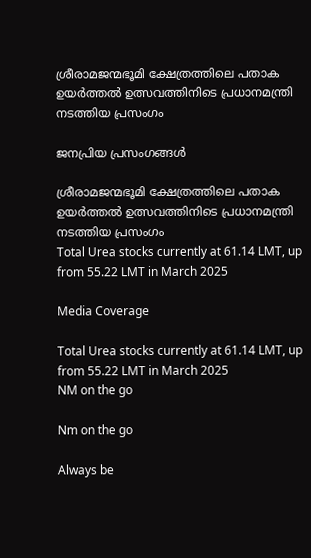ശ്രീരാമജന്മഭൂമി ക്ഷേത്രത്തിലെ പതാക ഉയർത്തൽ ഉത്സവത്തിനിടെ പ്രധാനമന്ത്രി നടത്തിയ പ്രസംഗം

ജനപ്രിയ പ്രസംഗങ്ങൾ

ശ്രീരാമജന്മഭൂമി ക്ഷേത്രത്തിലെ പതാക ഉയർത്തൽ ഉത്സവത്തിനിടെ പ്രധാനമന്ത്രി നടത്തിയ പ്രസംഗം
Total Urea stocks currently at 61.14 LMT, up from 55.22 LMT in March 2025

Media Coverage

Total Urea stocks currently at 61.14 LMT, up from 55.22 LMT in March 2025
NM on the go

Nm on the go

Always be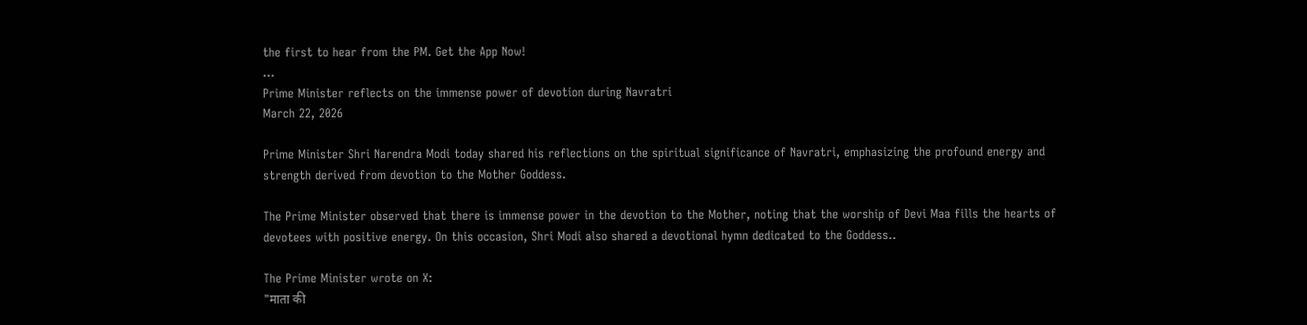the first to hear from the PM. Get the App Now!
...
Prime Minister reflects on the immense power of devotion during Navratri
March 22, 2026

Prime Minister Shri Narendra Modi today shared his reflections on the spiritual significance of Navratri, emphasizing the profound energy and strength derived from devotion to the Mother Goddess.

The Prime Minister observed that there is immense power in the devotion to the Mother, noting that the worship of Devi Maa fills the hearts of devotees with positive energy. On this occasion, Shri Modi also shared a devotional hymn dedicated to the Goddess..

The Prime Minister wrote on X:
"माता की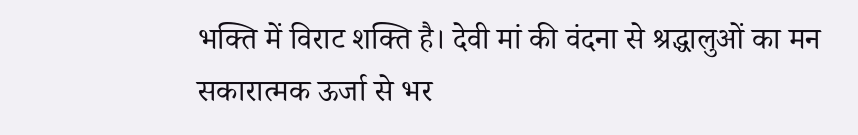भक्ति में विराट शक्ति है। देवी मां की वंदना से श्रद्धालुओं का मन सकारात्मक ऊर्जा से भर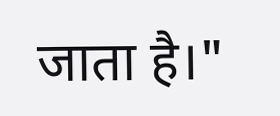जाता है।"